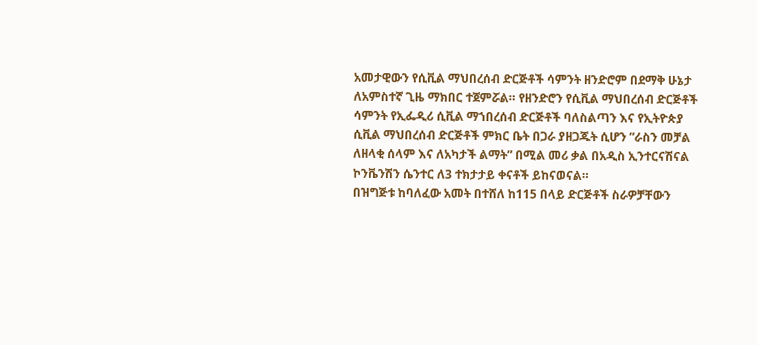አመታዊውን የሲቪል ማህበረሰብ ድርጅቶች ሳምንት ዘንድሮም በደማቅ ሁኔታ ለአምስተኛ ጊዜ ማክበር ተጀምሯል። የዘንድሮን የሲቪል ማህበረሰብ ድርጅቶች ሳምንት የኢፌዲሪ ሲቪል ማኀበረሰብ ድርጅቶች ባለስልጣን እና የኢትዮጵያ ሲቪል ማህበረሰብ ድርጅቶች ምክር ቤት በጋራ ያዘጋጁት ሲሆን ”ራስን መቻል ለዘላቂ ሰላም እና ለአካታች ልማት” በሚል መሪ ቃል በአዲስ ኢንተርናሽናል ኮንቬንሽን ሴንተር ለ3 ተክታታይ ቀናቶች ይከናወናል።
በዝግጅቱ ከባለፈው አመት በተሸለ ከ115 በላይ ድርጅቶች ስራዎቻቸውን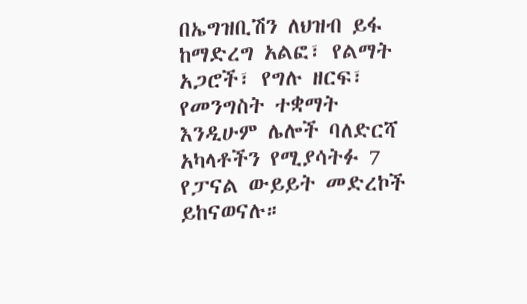በኤግዝቢሽን ለህዝብ ይፋ ከማድረግ አልፎ፣ የልማት አጋሮች፣ የግሉ ዘርፍ፣ የመንግስት ተቋማት እንዲሁም ሌሎች ባለድርሻ አካላቶችን የሚያሳትፉ 7 የፓናል ውይይት መድረኮች ይከናወናሉ።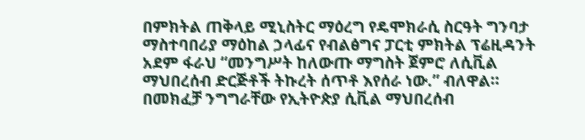በምክትል ጠቅላይ ሚኒስትር ማዕረግ የዴሞክራሲ ስርዓት ግንባታ ማስተባበሪያ ማዕከል ኃላፊና የብልፅግና ፓርቲ ምክትል ፕሬዚዳንት አደም ፋራህ “መንግሥት ከለውጡ ማግስት ጀምሮ ለሲቪል ማህበረሰብ ድርጅቶች ትኩረት ሰጥቶ እየሰራ ነው.” ብለዋል።
በመክፈቻ ንግግራቸው የኢትዮጵያ ሲቪል ማህበረሰብ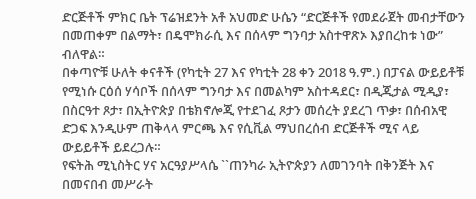ድርጅቶች ምክር ቤት ፕሬዝደንት አቶ አህመድ ሁሴን “ድርጅቶች የመደራጀት መብታቸውን በመጠቀም በልማት፣ በዴሞክራሲ እና በሰላም ግንባታ አስተዋጽኦ እያበረከቱ ነው” ብለዋል።
በቀጣዮቹ ሁለት ቀናቶች (የካቲት 27 እና የካቲት 28 ቀን 2018 ዓ.ም.) በፓናል ውይይቶቹ የሚነሱ ርዕሰ ሃሳቦች በሰላም ግንባታ እና በመልካም አስተዳደር፣ በዲጂታል ሚዲያ፣ በስርዓተ ጾታ፣ በኢትዮጵያ በቴክኖሎጂ የተደገፈ ጾታን መሰረት ያደረገ ጥቃ፣ በሰብአዊ ድጋፍ እንዲሁም ጠቅላላ ምርጫ እና የሲቪል ማህበረሰብ ድርጅቶች ሚና ላይ ውይይቶች ይደረጋሉ።
የፍትሕ ሚኒስትር ሃና አርዓያሥላሴ ``ጠንካራ ኢትዮጵያን ለመገንባት በቅንጅት እና በመናበብ መሥራት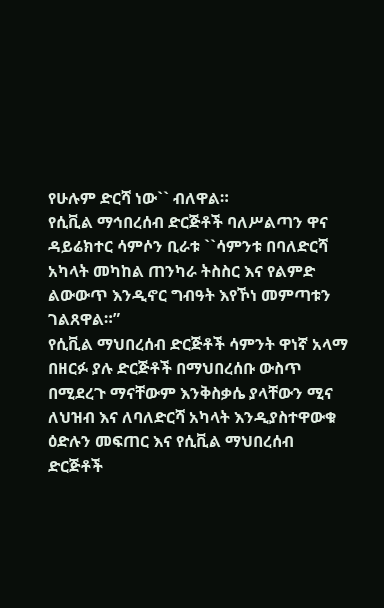የሁሉም ድርሻ ነው`` ብለዋል።
የሲቪል ማኅበረሰብ ድርጅቶች ባለሥልጣን ዋና ዳይሬክተር ሳምሶን ቢራቱ ``ሳምንቱ በባለድርሻ አካላት መካከል ጠንካራ ትስስር እና የልምድ ልውውጥ እንዲኖር ግብዓት እየኾነ መምጣቱን ገልጸዋል።”
የሲቪል ማህበረሰብ ድርጅቶች ሳምንት ዋነኛ አላማ በዘርፉ ያሉ ድርጅቶች በማህበረሰቡ ውስጥ በሚደረጉ ማናቸውም እንቅስቃሴ ያላቸውን ሚና ለህዝብ እና ለባለድርሻ አካላት እንዲያስተዋውቁ ዕድሉን መፍጠር እና የሲቪል ማህበረሰብ ድርጅቶች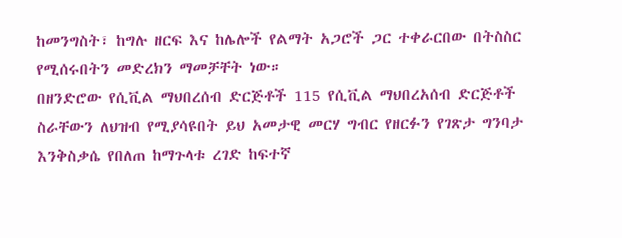ከመንግስት፣ ከግሉ ዘርፍ እና ከሌሎች የልማት አጋሮች ጋር ተቀራርበው በትስስር የሚሰሩበትን መድረክን ማመቻቸት ነው።
በዘንድሮው የሲቪል ማህበረሰብ ድርጅቶች 115 የሲቪል ማህበረአሰብ ድርጅቶች ስራቸውን ለህዝብ የሚያሳዩበት ይህ አመታዊ መርሃ ግብር የዘርፉን የገጽታ ግንባታ እንቅስቃሴ የበለጠ ከማጉላቱ ረገድ ከፍተኛ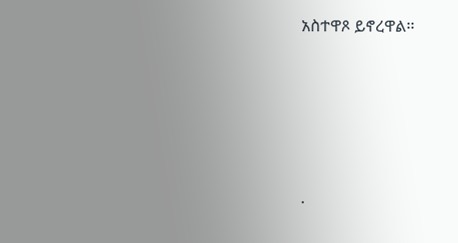አስተዋጾ ይኖረዋል፡፡





.